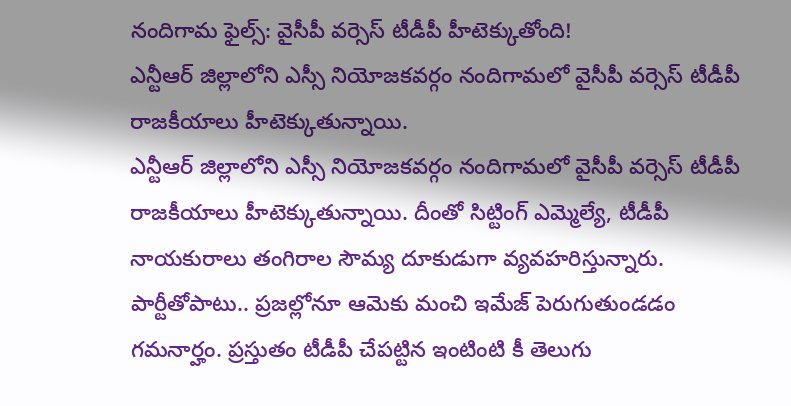నందిగామ ఫైల్స్: వైసీపీ వర్సెస్ టీడీపీ హీటెక్కుతోంది!
ఎన్టీఆర్ జిల్లాలోని ఎస్సీ నియోజకవర్గం నందిగామలో వైసీపీ వర్సెస్ టీడీపీ రాజకీయాలు హీటెక్కుతున్నాయి.
ఎన్టీఆర్ జిల్లాలోని ఎస్సీ నియోజకవర్గం నందిగామలో వైసీపీ వర్సెస్ టీడీపీ రాజకీయాలు హీటెక్కుతున్నాయి. దీంతో సిట్టింగ్ ఎమ్మెల్యే, టీడీపీ నాయకురాలు తంగిరాల సౌమ్య దూకుడుగా వ్యవహరిస్తున్నారు. పార్టీతోపాటు.. ప్రజల్లోనూ ఆమెకు మంచి ఇమేజ్ పెరుగుతుండడం గమనార్హం. ప్రస్తుతం టీడీపీ చేపట్టిన ఇంటింటి కీ తెలుగు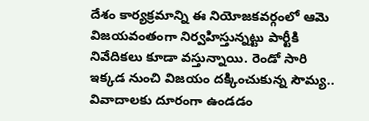దేశం కార్యక్రమాన్ని ఈ నియోజకవర్గంలో ఆమె విజయవంతంగా నిర్వహిస్తున్నట్టు పార్టీకి నివేదికలు కూడా వస్తున్నాయి. రెండో సారి ఇక్కడ నుంచి విజయం దక్కించుకున్న సౌమ్య.. వివాదాలకు దూరంగా ఉండడం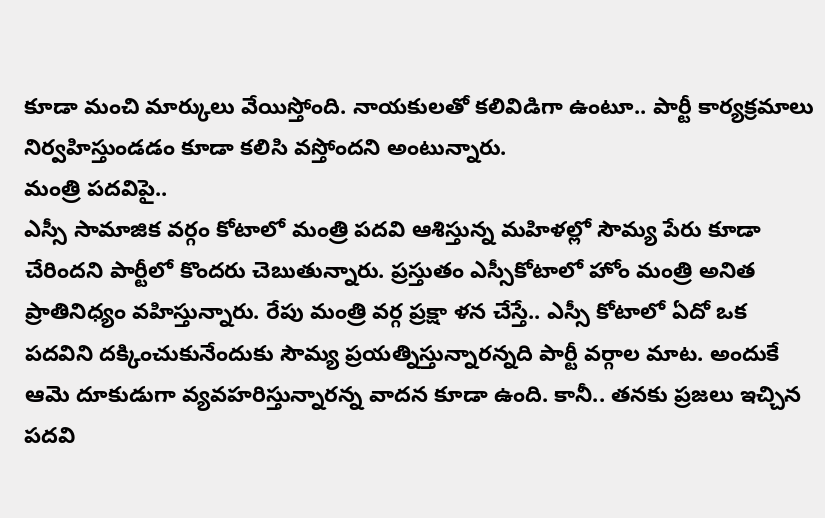కూడా మంచి మార్కులు వేయిస్తోంది. నాయకులతో కలివిడిగా ఉంటూ.. పార్టీ కార్యక్రమాలు నిర్వహిస్తుండడం కూడా కలిసి వస్తోందని అంటున్నారు.
మంత్రి పదవిపై..
ఎస్సీ సామాజిక వర్గం కోటాలో మంత్రి పదవి ఆశిస్తున్న మహిళల్లో సౌమ్య పేరు కూడా చేరిందని పార్టీలో కొందరు చెబుతున్నారు. ప్రస్తుతం ఎస్సీకోటాలో హోం మంత్రి అనిత ప్రాతినిధ్యం వహిస్తున్నారు. రేపు మంత్రి వర్గ ప్రక్షా ళన చేస్తే.. ఎస్సీ కోటాలో ఏదో ఒక పదవిని దక్కించుకునేందుకు సౌమ్య ప్రయత్నిస్తున్నారన్నది పార్టీ వర్గాల మాట. అందుకే ఆమె దూకుడుగా వ్యవహరిస్తున్నారన్న వాదన కూడా ఉంది. కానీ.. తనకు ప్రజలు ఇచ్చిన పదవి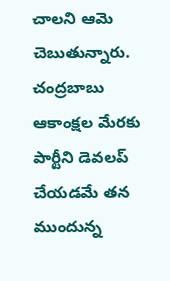చాలని ఆమె చెబుతున్నారు. చంద్రబాబు ఆకాంక్షల మేరకు పార్టీని డెవలప్ చేయడమే తన ముందున్న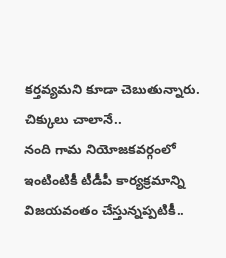కర్తవ్యమని కూడా చెబుతున్నారు.
చిక్కులు చాలానే..
నంది గామ నియోజకవర్గంలో ఇంటింటికీ టీడీపీ కార్యక్రమాన్ని విజయవంతం చేస్తున్నప్పటికీ..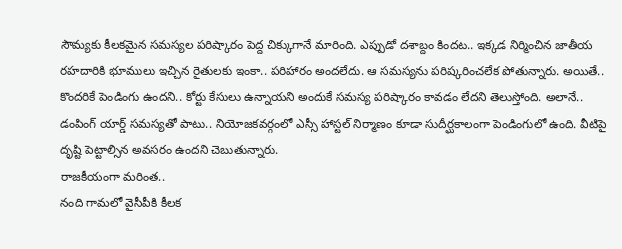సౌమ్యకు కీలకమైన సమస్యల పరిష్కారం పెద్ద చిక్కుగానే మారింది. ఎప్పుడో దశాబ్దం కిందట.. ఇక్కడ నిర్మించిన జాతీయ రహదారికి భూములు ఇచ్చిన రైతులకు ఇంకా.. పరిహారం అందలేదు. ఆ సమస్యను పరిష్కరించలేక పోతున్నారు. అయితే.. కొందరికే పెండింగు ఉందని.. కోర్టు కేసులు ఉన్నాయని అందుకే సమస్య పరిష్కారం కావడం లేదని తెలుస్తోంది. అలానే.. డంపింగ్ యార్డ్ సమస్యతో పాటు.. నియోజకవర్గంలో ఎస్సీ హాస్టల్ నిర్మాణం కూడా సుదీర్ఘకాలంగా పెండింగులో ఉంది. వీటిపై దృష్టి పెట్టాల్సిన అవసరం ఉందని చెబుతున్నారు.
రాజకీయంగా మరింత..
నంది గామలో వైసీపీకి కీలక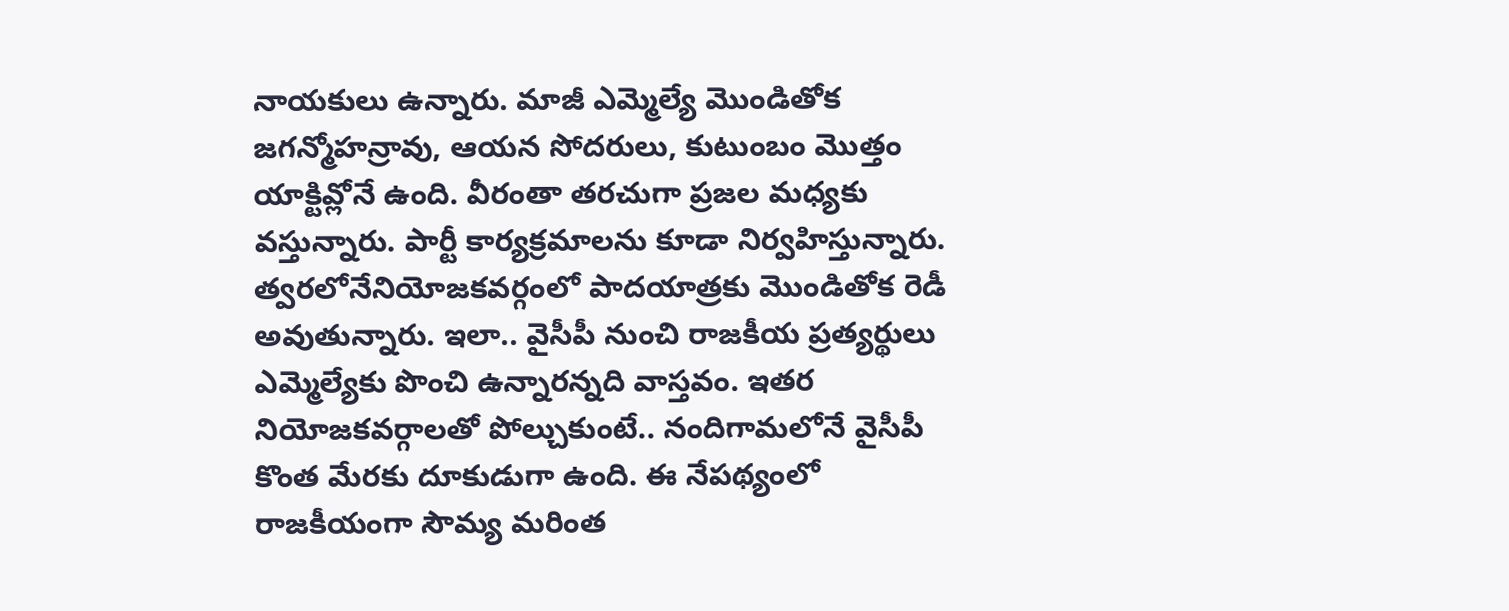నాయకులు ఉన్నారు. మాజీ ఎమ్మెల్యే మొండితోక జగన్మోహన్రావు, ఆయన సోదరులు, కుటుంబం మొత్తం యాక్టివ్లోనే ఉంది. వీరంతా తరచుగా ప్రజల మధ్యకు వస్తున్నారు. పార్టీ కార్యక్రమాలను కూడా నిర్వహిస్తున్నారు. త్వరలోనేనియోజకవర్గంలో పాదయాత్రకు మొండితోక రెడీ అవుతున్నారు. ఇలా.. వైసీపీ నుంచి రాజకీయ ప్రత్యర్థులు ఎమ్మెల్యేకు పొంచి ఉన్నారన్నది వాస్తవం. ఇతర నియోజకవర్గాలతో పోల్చుకుంటే.. నందిగామలోనే వైసీపీ కొంత మేరకు దూకుడుగా ఉంది. ఈ నేపథ్యంలో రాజకీయంగా సౌమ్య మరింత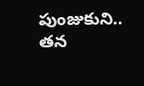పుంజుకుని.. తన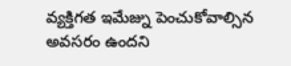వ్యక్తిగత ఇమేజ్ను పెంచుకోవాల్సిన అవసరం ఉందని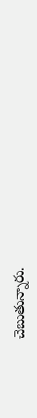చెబుతున్నారు.